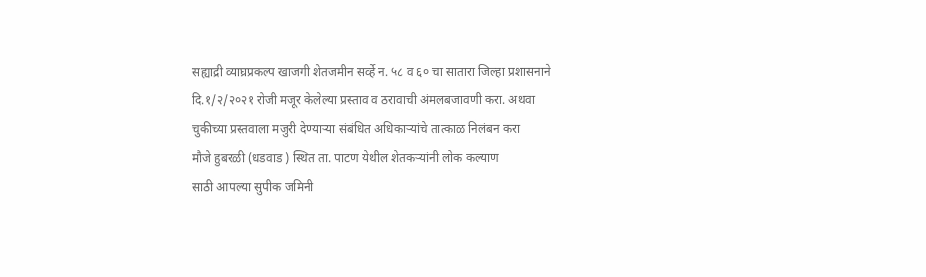सह्याद्री व्याघ्रप्रकल्प खाजगी शेतजमीन सर्व्हे न. ५८ व ६० चा सातारा जिल्हा प्रशासनाने दि.१/२/२०२१ रोजी मजूर केलेल्या प्रस्ताव व ठरावाची अंमलबजावणी करा. अथवा चुकीच्या प्रस्तवाला मजुरी देण्याऱ्या संबंधित अधिकाऱ्यांचे तात्काळ निलंबन करा
मौजे हुबरळी (धडवाड ) स्थित ता. पाटण येथील शेतकऱ्यांनी लोक कल्याण
साठी आपल्या सुपीक जमिनी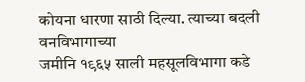कोयना धारणा साठी दिल्या. त्याच्या बदली वनविभागाच्या
जमीनि १९६५ साली महसूलविभागा कडे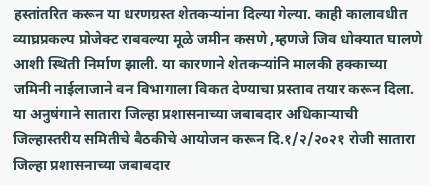हस्तांतरित करून या धरणग्रस्त शेतकऱ्यांना दिल्या गेल्या. काही कालावधीत व्याघ्रप्रकल्प प्रोजेक्ट राबवल्या मूळे जमीन कसणे ,म्हणजे जिव धोक्यात घालणे आशी स्थिती निर्माण झाली. या कारणाने शेतकऱ्यांनि मालकी हक्काच्या जमिनी नाईलाजाने वन विभागाला विकत देण्याचा प्रस्ताव तयार करून दिला.
या अनुषंगाने सातारा जिल्हा प्रशासनाच्या जबाबदार अधिकाऱ्याची जिल्हास्तरीय समितीचे बैठकीचे आयोजन करून दि.१/२/२०२१ रोजी सातारा जिल्हा प्रशासनाच्या जबाबदार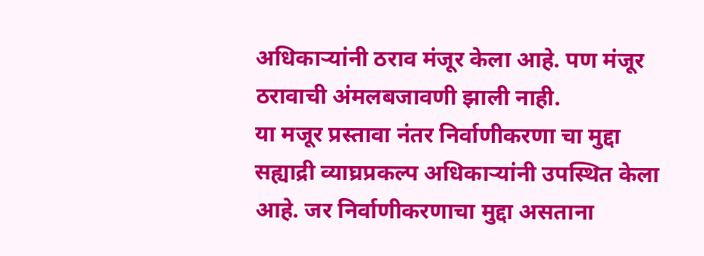अधिकाऱ्यांनी ठराव मंजूर केला आहे. पण मंजूर ठरावाची अंमलबजावणी झाली नाही.
या मजूर प्रस्तावा नंतर निर्वाणीकरणा चा मुद्दा सह्याद्री व्याघ्रप्रकल्प अधिकाऱ्यांनी उपस्थित केला आहे. जर निर्वाणीकरणाचा मुद्दा असताना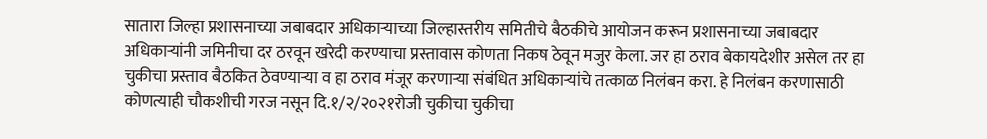सातारा जिल्हा प्रशासनाच्या जबाबदार अधिकाऱ्याच्या जिल्हास्तरीय समितीचे बैठकीचे आयोजन करून प्रशासनाच्या जबाबदार अधिकाऱ्यांनी जमिनीचा दर ठरवून खरेदी करण्याचा प्रस्तावास कोणता निकष ठेवून मजुर केला. जर हा ठराव बेकायदेशीर असेल तर हा चुकीचा प्रस्ताव बैठकित ठेवण्याऱ्या व हा ठराव मंजूर करणाऱ्या संबंधित अधिकाऱ्यांचे तत्काळ निलंबन करा. हे निलंबन करणासाठी कोणत्याही चौकशीची गरज नसून दि.१/२/२०२१रोजी चुकीचा चुकीचा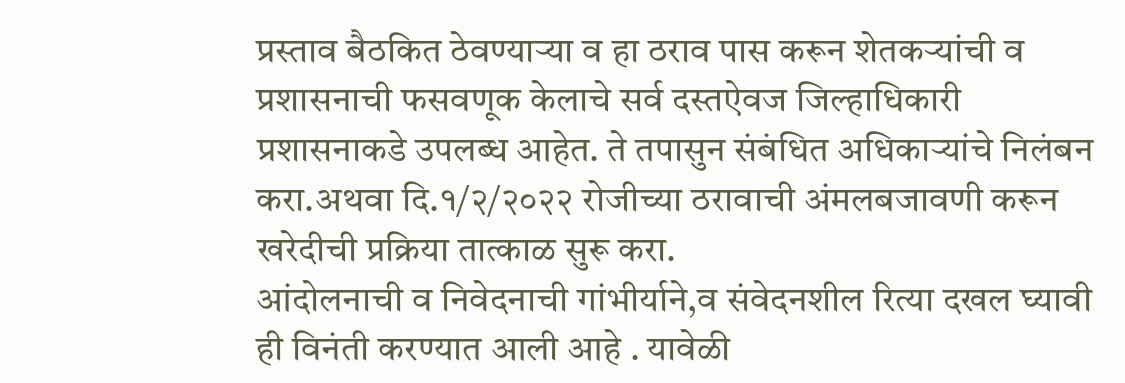प्रस्ताव बैठकित ठेवण्याऱ्या व हा ठराव पास करून शेतकऱ्यांची व प्रशासनाची फसवणूक केलाचे सर्व दस्तऐवज जिल्हाधिकारी प्रशासनाकडे उपलब्ध आहेत. ते तपासुन संबंधित अधिकाऱ्यांचे निलंबन करा.अथवा दि.१/२/२०२२ रोजीच्या ठरावाची अंमलबजावणी करून खरेदीची प्रक्रिया तात्काळ सुरू करा.
आंदोलनाची व निवेदनाची गांभीर्याने,व संवेदनशील रित्या दखल घ्यावी ही विनंती करण्यात आली आहे . यावेळी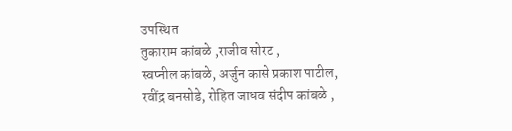उपस्थित
तुकाराम कांबळे ,राजीव सोरट ,
स्वप्नील कांबळे, अर्जुन कासे प्रकाश पाटील,
रवींद्र बनसोडे, रोहित जाधव संदीप कांबळे ,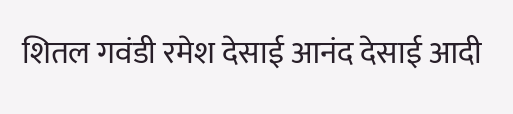शितल गवंडी रमेश देसाई आनंद देसाई आदी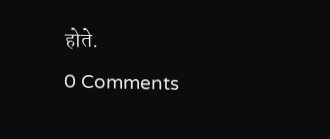होते.
0 Comments